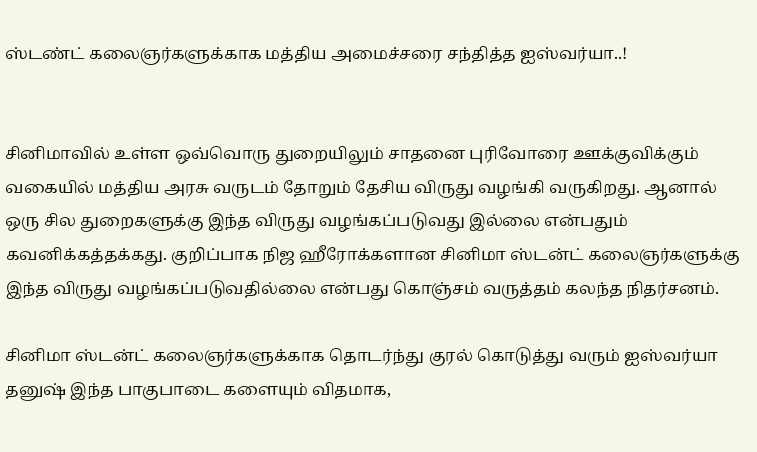ஸ்டண்ட் கலைஞர்களுக்காக மத்திய அமைச்சரை சந்தித்த ஐஸ்வர்யா..!


சினிமாவில் உள்ள ஒவ்வொரு துறையிலும் சாதனை புரிவோரை ஊக்குவிக்கும் வகையில் மத்திய அரசு வருடம் தோறும் தேசிய விருது வழங்கி வருகிறது. ஆனால் ஒரு சில துறைகளுக்கு இந்த விருது வழங்கப்படுவது இல்லை என்பதும் கவனிக்கத்தக்கது. குறிப்பாக நிஜ ஹீரோக்களான சினிமா ஸ்டன்ட் கலைஞர்களுக்கு இந்த விருது வழங்கப்படுவதில்லை என்பது கொஞ்சம் வருத்தம் கலந்த நிதர்சனம்.

சினிமா ஸ்டன்ட் கலைஞர்களுக்காக தொடர்ந்து குரல் கொடுத்து வரும் ஐஸ்வர்யா தனுஷ் இந்த பாகுபாடை களையும் விதமாக,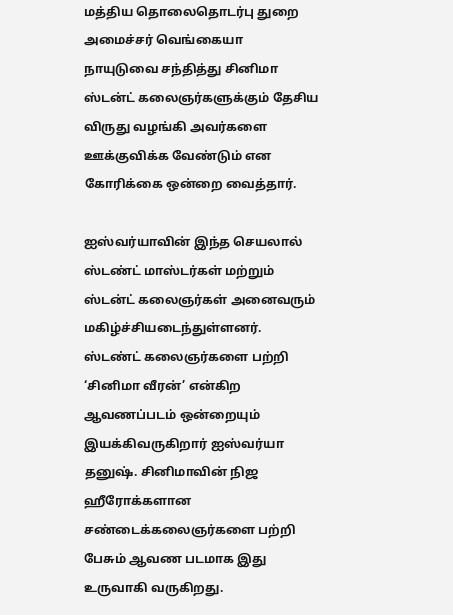மத்திய தொலைதொடர்பு துறை அமைச்சர் வெங்கையா நாயுடுவை சந்தித்து சினிமா ஸ்டன்ட் கலைஞர்களுக்கும் தேசிய விருது வழங்கி அவர்களை ஊக்குவிக்க வேண்டும் என கோரிக்கை ஒன்றை வைத்தார்.

ஐஸ்வர்யாவின் இந்த செயலால் ஸ்டண்ட் மாஸ்டர்கள் மற்றும் ஸ்டன்ட் கலைஞர்கள் அனைவரும் மகிழ்ச்சியடைந்துள்ளனர். ஸ்டண்ட் கலைஞர்களை பற்றி ‘சினிமா வீரன்’ என்கிற ஆவணப்படம் ஒன்றையும் இயக்கிவருகிறார் ஐஸ்வர்யா தனுஷ். சினிமாவின் நிஜ ஹீரோக்களான சண்டைக்கலைஞர்களை பற்றி பேசும் ஆவண படமாக இது உருவாகி வருகிறது.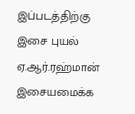இப்படத்திற்கு இசை புயல் ஏ.ஆர்.ரஹ்மான் இசையமைக்க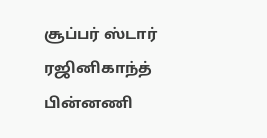சூப்பர் ஸ்டார் ரஜினிகாந்த் பின்னணி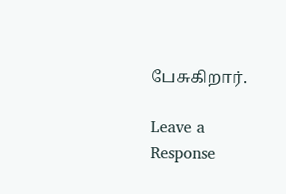பேசுகிறார்.

Leave a Response